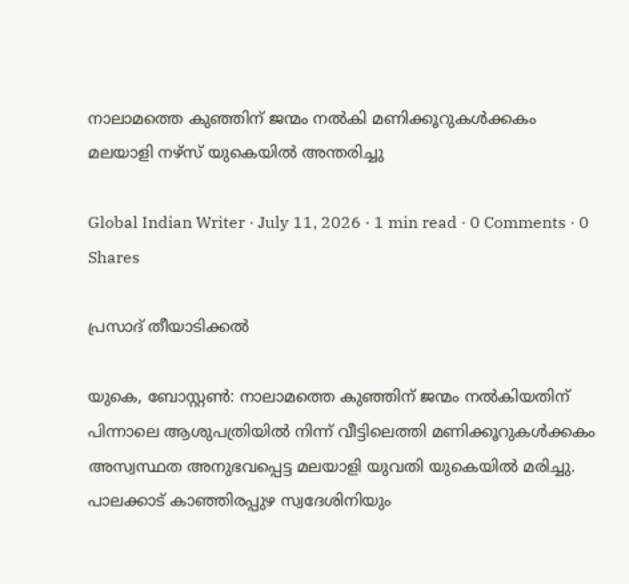നാലാമത്തെ കുഞ്ഞിന് ജന്മം നൽകി മണിക്കൂറുകൾക്കകം മലയാളി നഴ്‌സ് യുകെയിൽ അന്തരിച്ചു

Global Indian Writer · July 11, 2026 · 1 min read · 0 Comments · 0 Shares

പ്രസാദ് തീയാടിക്കൽ

യുകെ, ബോസ്റ്റൺ: നാലാമത്തെ കുഞ്ഞിന് ജന്മം നൽകിയതിന് പിന്നാലെ ആശുപത്രിയിൽ നിന്ന് വീട്ടിലെത്തി മണിക്കൂറുകൾക്കകം അസ്വസ്ഥത അനുഭവപ്പെട്ട മലയാളി യുവതി യുകെയിൽ മരിച്ചു. പാലക്കാട് കാഞ്ഞിരപ്പുഴ സ്വദേശിനിയും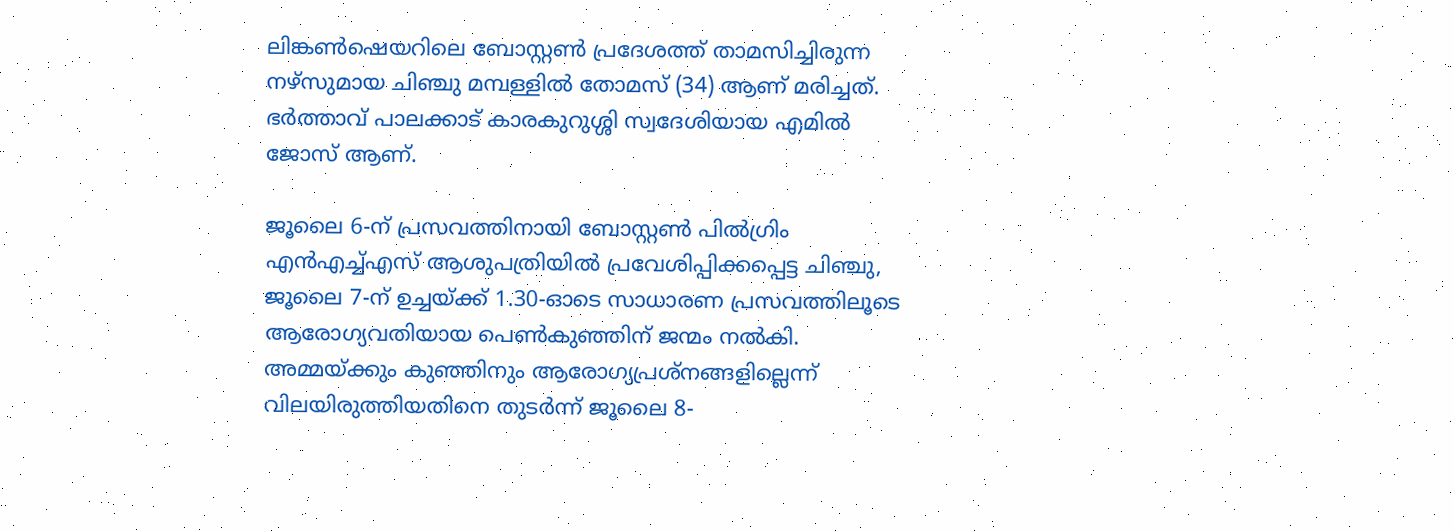ലിങ്കൺഷെയറിലെ ബോസ്റ്റൺ പ്രദേശത്ത് താമസിച്ചിരുന്ന നഴ്‌സുമായ ചിഞ്ചു മമ്പള്ളിൽ തോമസ് (34) ആണ് മരിച്ചത്. ഭർത്താവ് പാലക്കാട് കാരകുറുശ്ശി സ്വദേശിയായ എമിൽ ജോസ് ആണ്.

ജൂലൈ 6-ന് പ്രസവത്തിനായി ബോസ്റ്റൺ പിൽഗ്രിം എൻഎച്ച്എസ് ആശുപത്രിയിൽ പ്രവേശിപ്പിക്കപ്പെട്ട ചിഞ്ചു, ജൂലൈ 7-ന് ഉച്ചയ്ക്ക് 1.30-ഓടെ സാധാരണ പ്രസവത്തിലൂടെ ആരോഗ്യവതിയായ പെൺകുഞ്ഞിന് ജന്മം നൽകി. അമ്മയ്ക്കും കുഞ്ഞിനും ആരോഗ്യപ്രശ്നങ്ങളില്ലെന്ന് വിലയിരുത്തിയതിനെ തുടർന്ന് ജൂലൈ 8-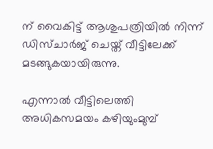ന് വൈകിട്ട് ആശുപത്രിയിൽ നിന്ന് ഡിസ്ചാർജ് ചെയ്ത് വീട്ടിലേക്ക് മടങ്ങുകയായിരുന്നു.

എന്നാൽ വീട്ടിലെത്തി അധികസമയം കഴിയുംമുമ്പ്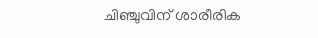ചിഞ്ചുവിന് ശാരീരിക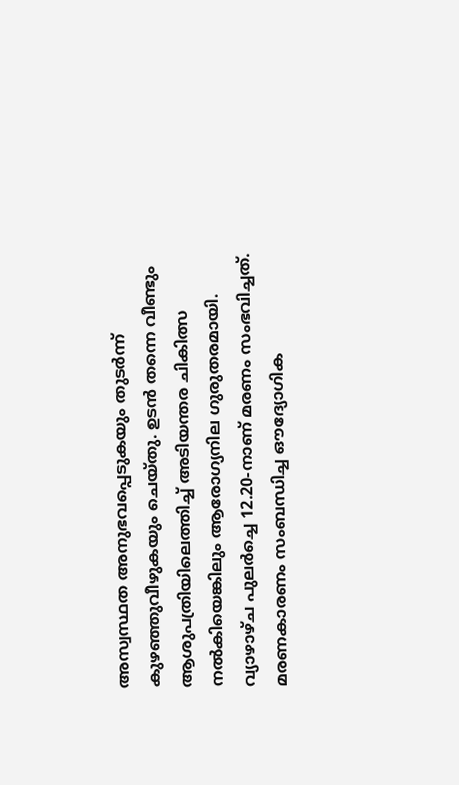അസ്വസ്ഥത അനുഭവപ്പെടുകയും തുടർന്ന് കുഴഞ്ഞുവീഴുകയും ചെയ്തു. ഉടൻ തന്നെ വീണ്ടും ആശുപത്രിയിലെത്തിച്ച് അടിയന്തര ചികിത്സ നൽകിയെങ്കിലും ആരോഗ്യനില ഗുരുതരമായി. വ്യാഴാഴ്ച പുലർച്ചെ 12.20-നാണ് മരണം സംഭവിച്ചത്. മരണകാരണം സംബന്ധിച്ച ഔദ്യോഗിക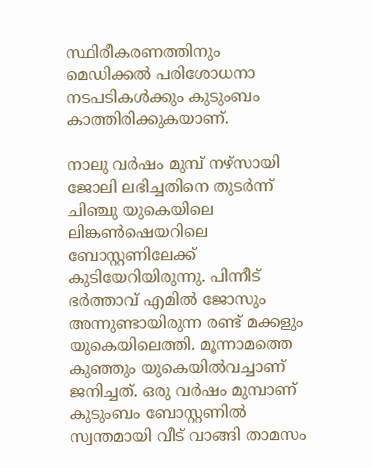സ്ഥിരീകരണത്തിനും മെഡിക്കൽ പരിശോധനാ നടപടികൾക്കും കുടുംബം കാത്തിരിക്കുകയാണ്.

നാലു വർഷം മുമ്പ് നഴ്‌സായി ജോലി ലഭിച്ചതിനെ തുടർന്ന് ചിഞ്ചു യുകെയിലെ ലിങ്കൺഷെയറിലെ ബോസ്റ്റണിലേക്ക് കുടിയേറിയിരുന്നു. പിന്നീട് ഭർത്താവ് എമിൽ ജോസും അന്നുണ്ടായിരുന്ന രണ്ട് മക്കളും യുകെയിലെത്തി. മൂന്നാമത്തെ കുഞ്ഞും യുകെയിൽവച്ചാണ് ജനിച്ചത്. ഒരു വർഷം മുമ്പാണ് കുടുംബം ബോസ്റ്റണിൽ സ്വന്തമായി വീട് വാങ്ങി താമസം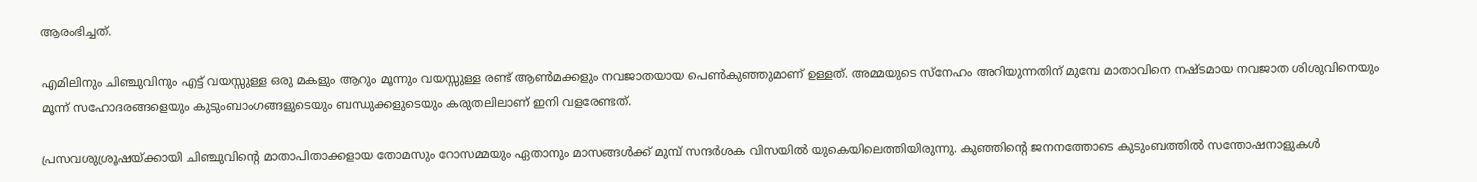ആരംഭിച്ചത്.

എമിലിനും ചിഞ്ചുവിനും എട്ട് വയസ്സുള്ള ഒരു മകളും ആറും മൂന്നും വയസ്സുള്ള രണ്ട് ആൺമക്കളും നവജാതയായ പെൺകുഞ്ഞുമാണ് ഉള്ളത്. അമ്മയുടെ സ്നേഹം അറിയുന്നതിന് മുമ്പേ മാതാവിനെ നഷ്ടമായ നവജാത ശിശുവിനെയും മൂന്ന് സഹോദരങ്ങളെയും കുടുംബാംഗങ്ങളുടെയും ബന്ധുക്കളുടെയും കരുതലിലാണ് ഇനി വളരേണ്ടത്.

പ്രസവശുശ്രൂഷയ്ക്കായി ചിഞ്ചുവിന്റെ മാതാപിതാക്കളായ തോമസും റോസമ്മയും ഏതാനും മാസങ്ങൾക്ക് മുമ്പ് സന്ദർശക വിസയിൽ യുകെയിലെത്തിയിരുന്നു. കുഞ്ഞിന്റെ ജനനത്തോടെ കുടുംബത്തിൽ സന്തോഷനാളുകൾ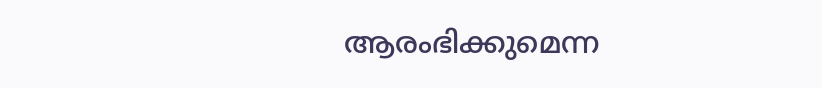ആരംഭിക്കുമെന്ന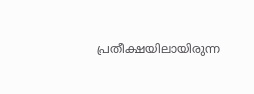പ്രതീക്ഷയിലായിരുന്ന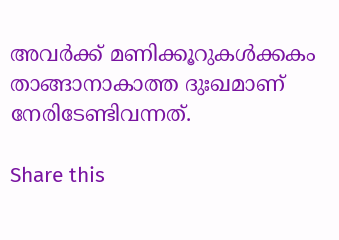അവർക്ക് മണിക്കൂറുകൾക്കകം താങ്ങാനാകാത്ത ദുഃഖമാണ് നേരിടേണ്ടിവന്നത്.

Share this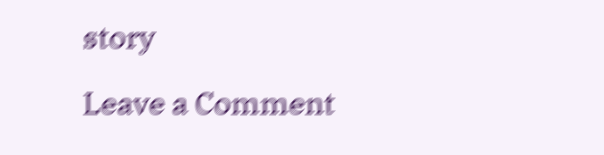story

Leave a Comment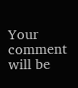Your comment will be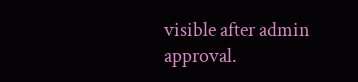visible after admin approval.